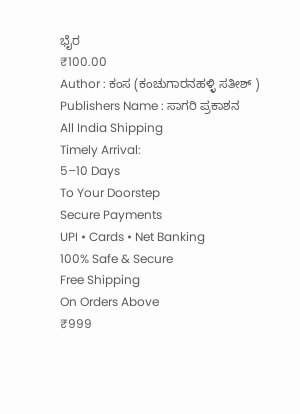ಭೈರ
₹100.00
Author : ಕಂಸ (ಕಂಚುಗಾರನಹಳ್ಳಿ ಸತೀಶ್ )
Publishers Name : ಸಾಗರಿ ಪ್ರಕಾಶನ
All India Shipping
Timely Arrival:
5–10 Days
To Your Doorstep
Secure Payments
UPI • Cards • Net Banking
100% Safe & Secure
Free Shipping
On Orders Above
₹999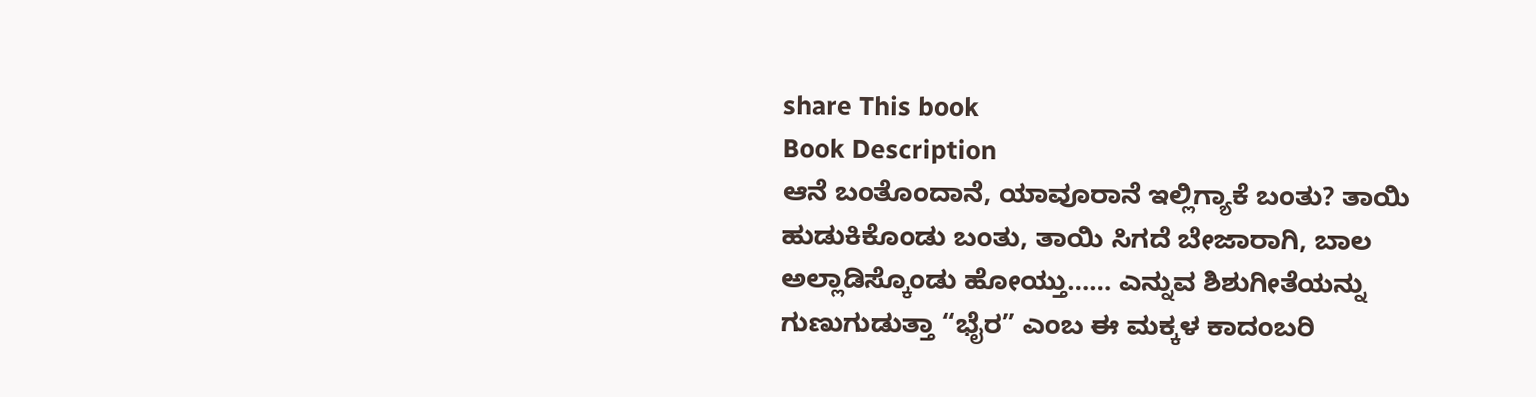share This book
Book Description
ಆನೆ ಬಂತೊಂದಾನೆ, ಯಾವೂರಾನೆ ಇಲ್ಲಿಗ್ಯಾಕೆ ಬಂತು? ತಾಯಿ ಹುಡುಕಿಕೊಂಡು ಬಂತು, ತಾಯಿ ಸಿಗದೆ ಬೇಜಾರಾಗಿ, ಬಾಲ ಅಲ್ಲಾಡಿಸ್ಕೊಂಡು ಹೋಯ್ತು…… ಎನ್ನುವ ಶಿಶುಗೀತೆಯನ್ನು ಗುಣುಗುಡುತ್ತಾ “ಭೈರ” ಎಂಬ ಈ ಮಕ್ಕಳ ಕಾದಂಬರಿ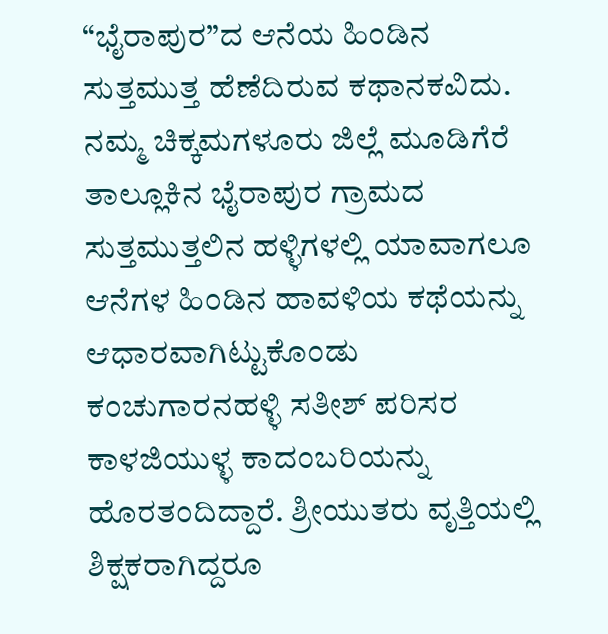“ಭೈರಾಪುರ”ದ ಆನೆಯ ಹಿಂಡಿನ ಸುತ್ತಮುತ್ತ ಹೆಣೆದಿರುವ ಕಥಾನಕವಿದು. ನಮ್ಮ ಚಿಕ್ಕಮಗಳೂರು ಜಿಲ್ಲೆ ಮೂಡಿಗೆರೆ ತಾಲ್ಲೂಕಿನ ಭೈರಾಪುರ ಗ್ರಾಮದ ಸುತ್ತಮುತ್ತಲಿನ ಹಳ್ಳಿಗಳಲ್ಲಿ ಯಾವಾಗಲೂ ಆನೆಗಳ ಹಿಂಡಿನ ಹಾವಳಿಯ ಕಥೆಯನ್ನು ಆಧಾರವಾಗಿಟ್ಟುಕೊಂಡು ಕಂಚುಗಾರನಹಳ್ಳಿ ಸತೀಶ್ ಪರಿಸರ ಕಾಳಜಿಯುಳ್ಳ ಕಾದಂಬರಿಯನ್ನು ಹೊರತಂದಿದ್ದಾರೆ. ಶ್ರೀಯುತರು ವೃತ್ತಿಯಲ್ಲಿ ಶಿಕ್ಷಕರಾಗಿದ್ದರೂ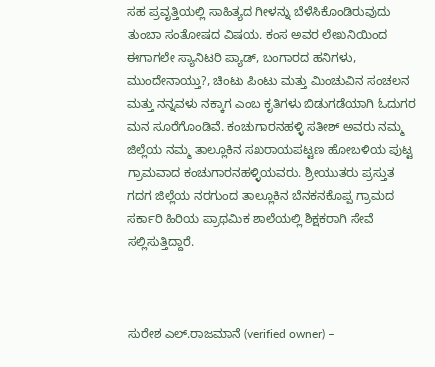ಸಹ ಪ್ರವೃತ್ತಿಯಲ್ಲಿ ಸಾಹಿತ್ಯದ ಗೀಳನ್ನು ಬೆಳೆಸಿಕೊಂಡಿರುವುದು ತುಂಬಾ ಸಂತೋಷದ ವಿಷಯ. ಕಂಸ ಅವರ ಲೇಖನಿಯಿಂದ ಈಗಾಗಲೇ ಸ್ಯಾನಿಟರಿ ಪ್ಯಾಡ್, ಬಂಗಾರದ ಹನಿಗಳು, ಮುಂದೇನಾಯ್ತು?, ಚಿಂಟು ಪಿಂಟು ಮತ್ತು ಮಿಂಚುವಿನ ಸಂಚಲನ ಮತ್ತು ನನ್ನವಳು ನಕ್ಕಾಗ ಎಂಬ ಕೃತಿಗಳು ಬಿಡುಗಡೆಯಾಗಿ ಓದುಗರ ಮನ ಸೂರೆಗೊಂಡಿವೆ. ಕಂಚುಗಾರನಹಳ್ಳಿ ಸತೀಶ್ ಅವರು ನಮ್ಮ ಜಿಲ್ಲೆಯ ನಮ್ಮ ತಾಲ್ಲೂಕಿನ ಸಖರಾಯಪಟ್ಟಣ ಹೋಬಳಿಯ ಪುಟ್ಟ ಗ್ರಾಮವಾದ ಕಂಚುಗಾರನಹಳ್ಳಿಯವರು. ಶ್ರೀಯುತರು ಪ್ರಸ್ತುತ ಗದಗ ಜಿಲ್ಲೆಯ ನರಗುಂದ ತಾಲ್ಲೂಕಿನ ಬೆನಕನಕೊಪ್ಪ ಗ್ರಾಮದ ಸರ್ಕಾರಿ ಹಿರಿಯ ಪ್ರಾಥಮಿಕ ಶಾಲೆಯಲ್ಲಿ ಶಿಕ್ಷಕರಾಗಿ ಸೇವೆ ಸಲ್ಲಿಸುತ್ತಿದ್ದಾರೆ.



ಸುರೇಶ ಎಲ್.ರಾಜಮಾನೆ (verified owner) –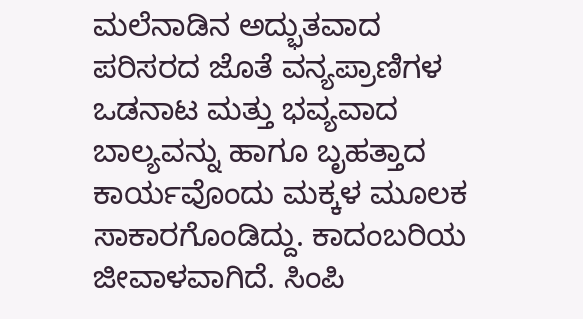ಮಲೆನಾಡಿನ ಅದ್ಭುತವಾದ ಪರಿಸರದ ಜೊತೆ ವನ್ಯಪ್ರಾಣಿಗಳ ಒಡನಾಟ ಮತ್ತು ಭವ್ಯವಾದ ಬಾಲ್ಯವನ್ನು ಹಾಗೂ ಬೃಹತ್ತಾದ ಕಾರ್ಯವೊಂದು ಮಕ್ಕಳ ಮೂಲಕ ಸಾಕಾರಗೊಂಡಿದ್ದು. ಕಾದಂಬರಿಯ ಜೀವಾಳವಾಗಿದೆ. ಸಿಂಪಿ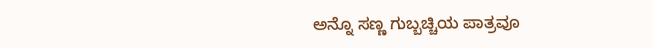ಅನ್ನೊ ಸಣ್ಣ ಗುಬ್ಬಚ್ಚಿಯ ಪಾತ್ರವೂ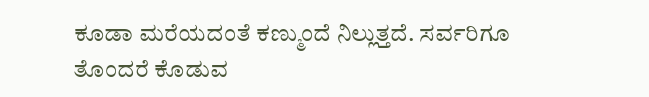ಕೂಡಾ ಮರೆಯದಂತೆ ಕಣ್ಮುಂದೆ ನಿಲ್ಲುತ್ತದೆ. ಸರ್ವರಿಗೂ ತೊಂದರೆ ಕೊಡುವ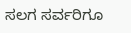ಸಲಗ ಸರ್ವರಿಗೂ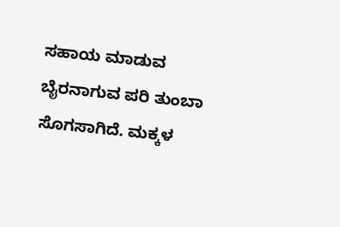ಸಹಾಯ ಮಾಡುವ ಬೈರನಾಗುವ ಪರಿ ತುಂಬಾ ಸೊಗಸಾಗಿದೆ. ಮಕ್ಕಳ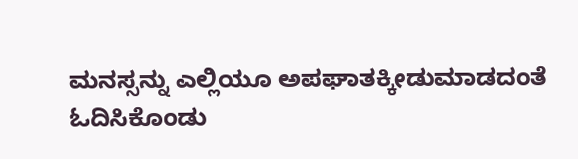ಮನಸ್ಸನ್ನು ಎಲ್ಲಿಯೂ ಅಪಘಾತಕ್ಕೀಡುಮಾಡದಂತೆ ಓದಿಸಿಕೊಂಡು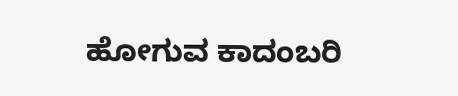ಹೋಗುವ ಕಾದಂಬರಿ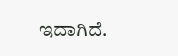ಇದಾಗಿದೆ.